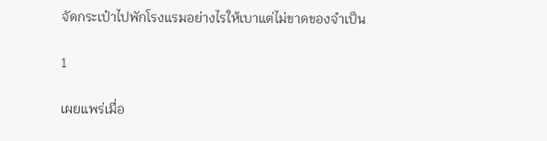จัดกระเป๋าไปพักโรงแรมอย่างไรให้เบาแต่ไม่ขาดของจำเป็น

1

เผยแพร่เมื่อ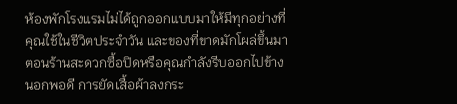ห้องพักโรงแรมไม่ได้ถูกออกแบบมาให้มีทุกอย่างที่คุณใช้ในชีวิตประจำวัน และของที่ขาดมักโผล่ขึ้นมาตอนร้านสะดวกซื้อปิดหรือคุณกำลังรีบออกไปข้างนอกพอดี การยัดเสื้อผ้าลงกระ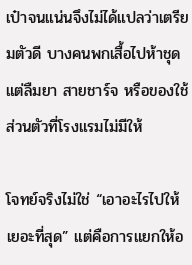เป๋าจนแน่นจึงไม่ได้แปลว่าเตรียมตัวดี บางคนพกเสื้อไปห้าชุด แต่ลืมยา สายชาร์จ หรือของใช้ส่วนตัวที่โรงแรมไม่มีให้

โจทย์จริงไม่ใช่ “เอาอะไรไปให้เยอะที่สุด” แต่คือการแยกให้อ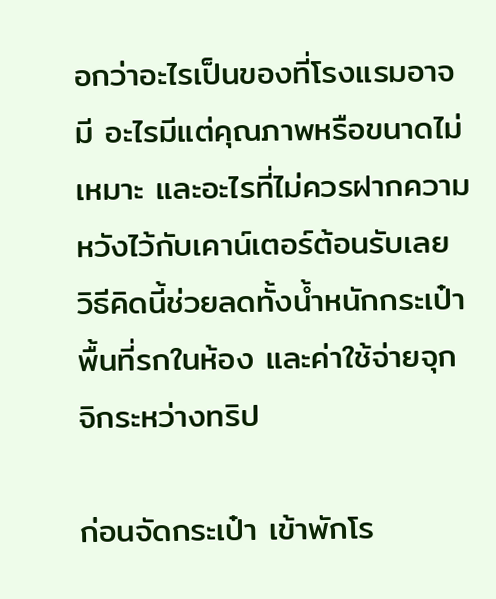อกว่าอะไรเป็นของที่โรงแรมอาจมี อะไรมีแต่คุณภาพหรือขนาดไม่เหมาะ และอะไรที่ไม่ควรฝากความหวังไว้กับเคาน์เตอร์ต้อนรับเลย วิธีคิดนี้ช่วยลดทั้งน้ำหนักกระเป๋า พื้นที่รกในห้อง และค่าใช้จ่ายจุกจิกระหว่างทริป

ก่อนจัดกระเป๋า เข้าพักโร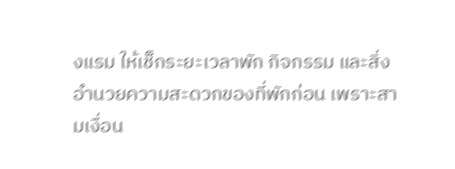งแรม ให้เช็กระยะเวลาพัก กิจกรรม และสิ่งอำนวยความสะดวกของที่พักก่อน เพราะสามเงื่อน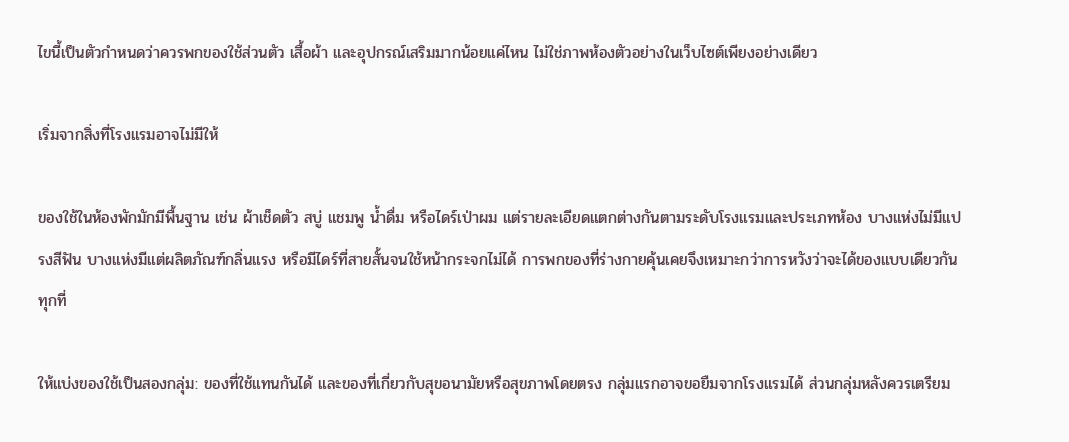ไขนี้เป็นตัวกำหนดว่าควรพกของใช้ส่วนตัว เสื้อผ้า และอุปกรณ์เสริมมากน้อยแค่ไหน ไม่ใช่ภาพห้องตัวอย่างในเว็บไซต์เพียงอย่างเดียว

เริ่มจากสิ่งที่โรงแรมอาจไม่มีให้

ของใช้ในห้องพักมักมีพื้นฐาน เช่น ผ้าเช็ดตัว สบู่ แชมพู น้ำดื่ม หรือไดร์เป่าผม แต่รายละเอียดแตกต่างกันตามระดับโรงแรมและประเภทห้อง บางแห่งไม่มีแปรงสีฟัน บางแห่งมีแต่ผลิตภัณฑ์กลิ่นแรง หรือมีไดร์ที่สายสั้นจนใช้หน้ากระจกไม่ได้ การพกของที่ร่างกายคุ้นเคยจึงเหมาะกว่าการหวังว่าจะได้ของแบบเดียวกันทุกที่

ให้แบ่งของใช้เป็นสองกลุ่ม: ของที่ใช้แทนกันได้ และของที่เกี่ยวกับสุขอนามัยหรือสุขภาพโดยตรง กลุ่มแรกอาจขอยืมจากโรงแรมได้ ส่วนกลุ่มหลังควรเตรียม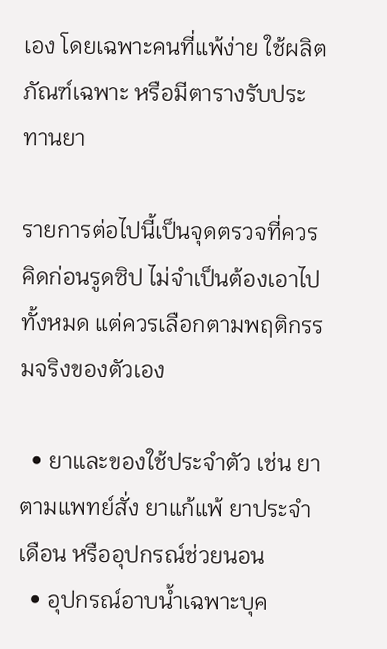เอง โดยเฉพาะคนที่แพ้ง่าย ใช้ผลิตภัณฑ์เฉพาะ หรือมีตารางรับประทานยา

รายการต่อไปนี้เป็นจุดตรวจที่ควรคิดก่อนรูดซิป ไม่จำเป็นต้องเอาไปทั้งหมด แต่ควรเลือกตามพฤติกรรมจริงของตัวเอง

  • ยาและของใช้ประจำตัว เช่น ยาตามแพทย์สั่ง ยาแก้แพ้ ยาประจำเดือน หรืออุปกรณ์ช่วยนอน
  • อุปกรณ์อาบน้ำเฉพาะบุค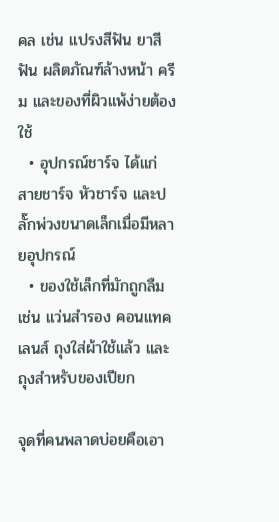คล เช่น แปรงสีฟัน ยาสีฟัน ผลิตภัณฑ์ล้างหน้า ครีม และของที่ผิวแพ้ง่ายต้องใช้
  • อุปกรณ์ชาร์จ ได้แก่ สายชาร์จ หัวชาร์จ และปลั๊กพ่วงขนาดเล็กเมื่อมีหลายอุปกรณ์
  • ของใช้เล็กที่มักถูกลืม เช่น แว่นสำรอง คอนแทคเลนส์ ถุงใส่ผ้าใช้แล้ว และถุงสำหรับของเปียก

จุดที่คนพลาดบ่อยคือเอา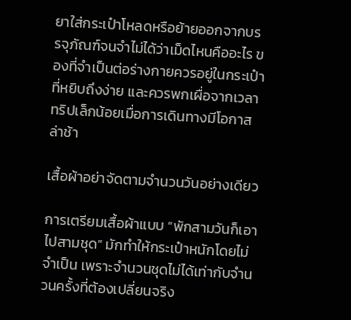ยาใส่กระเป๋าโหลดหรือย้ายออกจากบรรจุภัณฑ์จนจำไม่ได้ว่าเม็ดไหนคืออะไร ของที่จำเป็นต่อร่างกายควรอยู่ในกระเป๋าที่หยิบถึงง่าย และควรพกเผื่อจากเวลาทริปเล็กน้อยเมื่อการเดินทางมีโอกาสล่าช้า

เสื้อผ้าอย่าจัดตามจำนวนวันอย่างเดียว

การเตรียมเสื้อผ้าแบบ “พักสามวันก็เอาไปสามชุด” มักทำให้กระเป๋าหนักโดยไม่จำเป็น เพราะจำนวนชุดไม่ได้เท่ากับจำนวนครั้งที่ต้องเปลี่ยนจริง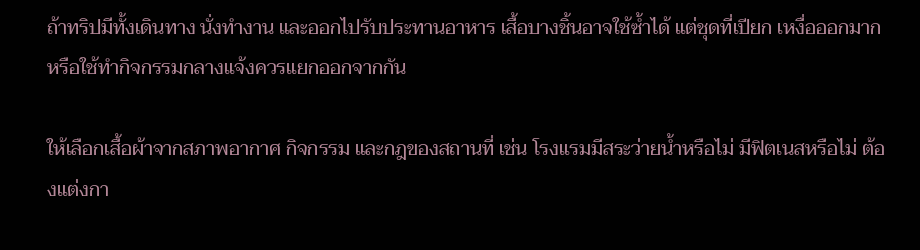ถ้าทริปมีทั้งเดินทาง นั่งทำงาน และออกไปรับประทานอาหาร เสื้อบางชิ้นอาจใช้ซ้ำได้ แต่ชุดที่เปียก เหงื่อออกมาก หรือใช้ทำกิจกรรมกลางแจ้งควรแยกออกจากกัน

ให้เลือกเสื้อผ้าจากสภาพอากาศ กิจกรรม และกฎของสถานที่ เช่น โรงแรมมีสระว่ายน้ำหรือไม่ มีฟิตเนสหรือไม่ ต้องแต่งกา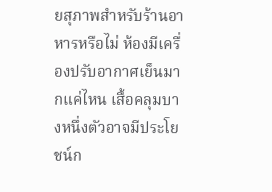ยสุภาพสำหรับร้านอาหารหรือไม่ ห้องมีเครื่องปรับอากาศเย็นมากแค่ไหน เสื้อคลุมบางหนึ่งตัวอาจมีประโยชน์ก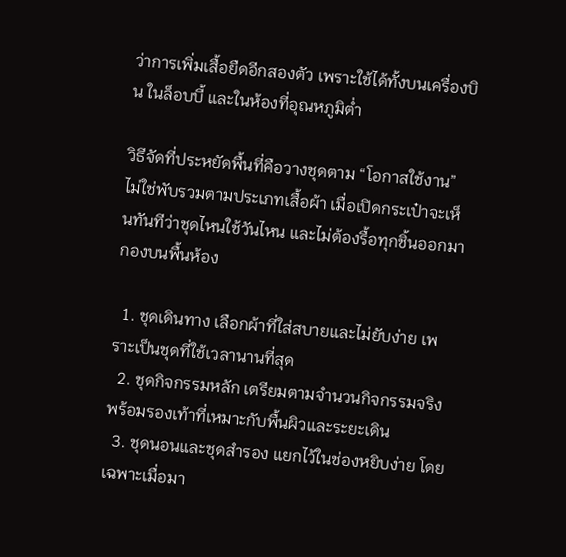ว่าการเพิ่มเสื้อยืดอีกสองตัว เพราะใช้ได้ทั้งบนเครื่องบิน ในล็อบบี้ และในห้องที่อุณหภูมิต่ำ

วิธีจัดที่ประหยัดพื้นที่คือวางชุดตาม “โอกาสใช้งาน” ไม่ใช่พับรวมตามประเภทเสื้อผ้า เมื่อเปิดกระเป๋าจะเห็นทันทีว่าชุดไหนใช้วันไหน และไม่ต้องรื้อทุกชิ้นออกมากองบนพื้นห้อง

  1. ชุดเดินทาง เลือกผ้าที่ใส่สบายและไม่ยับง่าย เพราะเป็นชุดที่ใช้เวลานานที่สุด
  2. ชุดกิจกรรมหลัก เตรียมตามจำนวนกิจกรรมจริง พร้อมรองเท้าที่เหมาะกับพื้นผิวและระยะเดิน
  3. ชุดนอนและชุดสำรอง แยกไว้ในช่องหยิบง่าย โดยเฉพาะเมื่อมา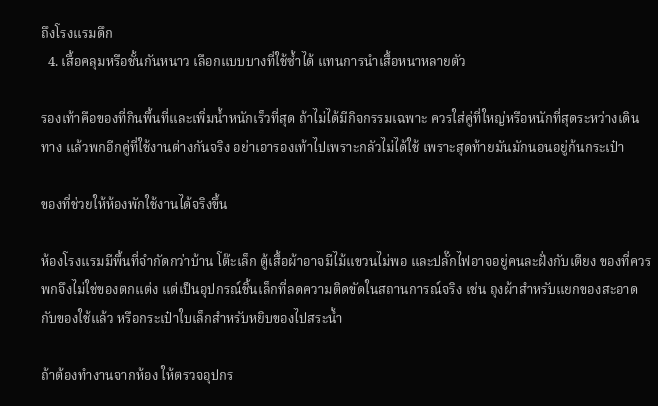ถึงโรงแรมดึก
  4. เสื้อคลุมหรือชั้นกันหนาว เลือกแบบบางที่ใช้ซ้ำได้ แทนการนำเสื้อหนาหลายตัว

รองเท้าคือของที่กินพื้นที่และเพิ่มน้ำหนักเร็วที่สุด ถ้าไม่ได้มีกิจกรรมเฉพาะ ควรใส่คู่ที่ใหญ่หรือหนักที่สุดระหว่างเดินทาง แล้วพกอีกคู่ที่ใช้งานต่างกันจริง อย่าเอารองเท้าไปเพราะกลัวไม่ได้ใช้ เพราะสุดท้ายมันมักนอนอยู่ก้นกระเป๋า

ของที่ช่วยให้ห้องพักใช้งานได้จริงขึ้น

ห้องโรงแรมมีพื้นที่จำกัดกว่าบ้าน โต๊ะเล็ก ตู้เสื้อผ้าอาจมีไม้แขวนไม่พอ และปลั๊กไฟอาจอยู่คนละฝั่งกับเตียง ของที่ควรพกจึงไม่ใช่ของตกแต่ง แต่เป็นอุปกรณ์ชิ้นเล็กที่ลดความติดขัดในสถานการณ์จริง เช่น ถุงผ้าสำหรับแยกของสะอาดกับของใช้แล้ว หรือกระเป๋าใบเล็กสำหรับหยิบของไปสระน้ำ

ถ้าต้องทำงานจากห้อง ให้ตรวจอุปกร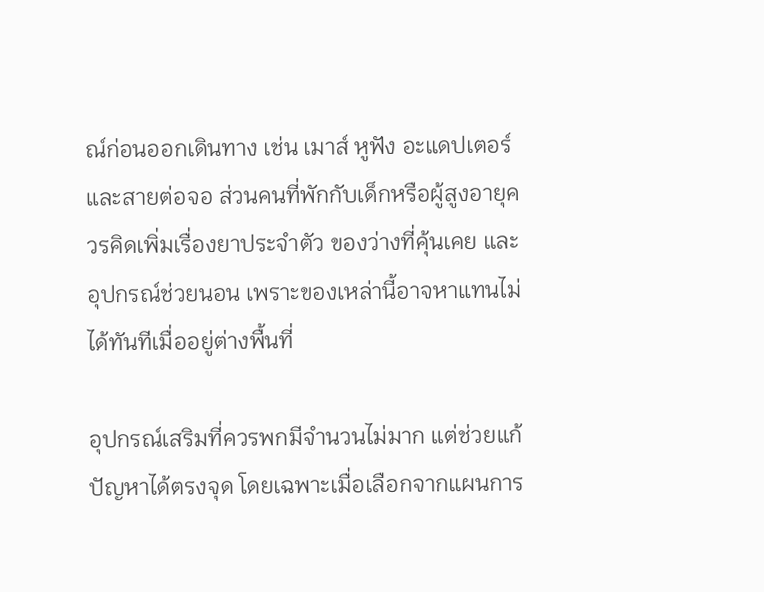ณ์ก่อนออกเดินทาง เช่น เมาส์ หูฟัง อะแดปเตอร์ และสายต่อจอ ส่วนคนที่พักกับเด็กหรือผู้สูงอายุควรคิดเพิ่มเรื่องยาประจำตัว ของว่างที่คุ้นเคย และอุปกรณ์ช่วยนอน เพราะของเหล่านี้อาจหาแทนไม่ได้ทันทีเมื่ออยู่ต่างพื้นที่

อุปกรณ์เสริมที่ควรพกมีจำนวนไม่มาก แต่ช่วยแก้ปัญหาได้ตรงจุด โดยเฉพาะเมื่อเลือกจากแผนการ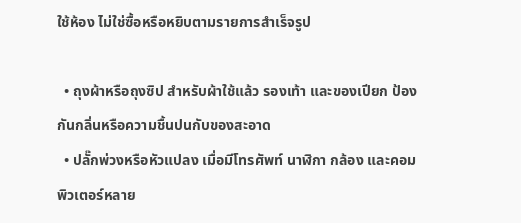ใช้ห้อง ไม่ใช่ซื้อหรือหยิบตามรายการสำเร็จรูป

  • ถุงผ้าหรือถุงซิป สำหรับผ้าใช้แล้ว รองเท้า และของเปียก ป้องกันกลิ่นหรือความชื้นปนกับของสะอาด
  • ปลั๊กพ่วงหรือหัวแปลง เมื่อมีโทรศัพท์ นาฬิกา กล้อง และคอมพิวเตอร์หลาย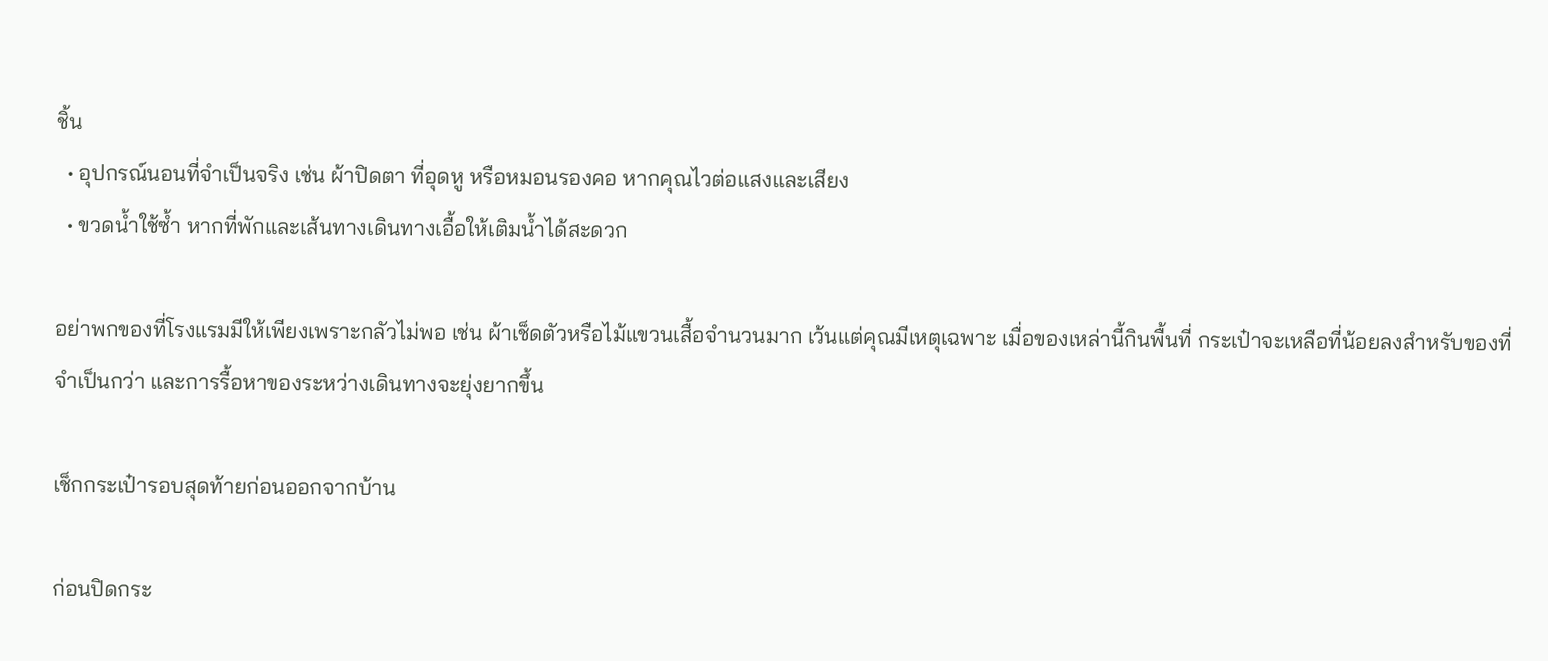ชิ้น
  • อุปกรณ์นอนที่จำเป็นจริง เช่น ผ้าปิดตา ที่อุดหู หรือหมอนรองคอ หากคุณไวต่อแสงและเสียง
  • ขวดน้ำใช้ซ้ำ หากที่พักและเส้นทางเดินทางเอื้อให้เติมน้ำได้สะดวก

อย่าพกของที่โรงแรมมีให้เพียงเพราะกลัวไม่พอ เช่น ผ้าเช็ดตัวหรือไม้แขวนเสื้อจำนวนมาก เว้นแต่คุณมีเหตุเฉพาะ เมื่อของเหล่านี้กินพื้นที่ กระเป๋าจะเหลือที่น้อยลงสำหรับของที่จำเป็นกว่า และการรื้อหาของระหว่างเดินทางจะยุ่งยากขึ้น

เช็กกระเป๋ารอบสุดท้ายก่อนออกจากบ้าน

ก่อนปิดกระ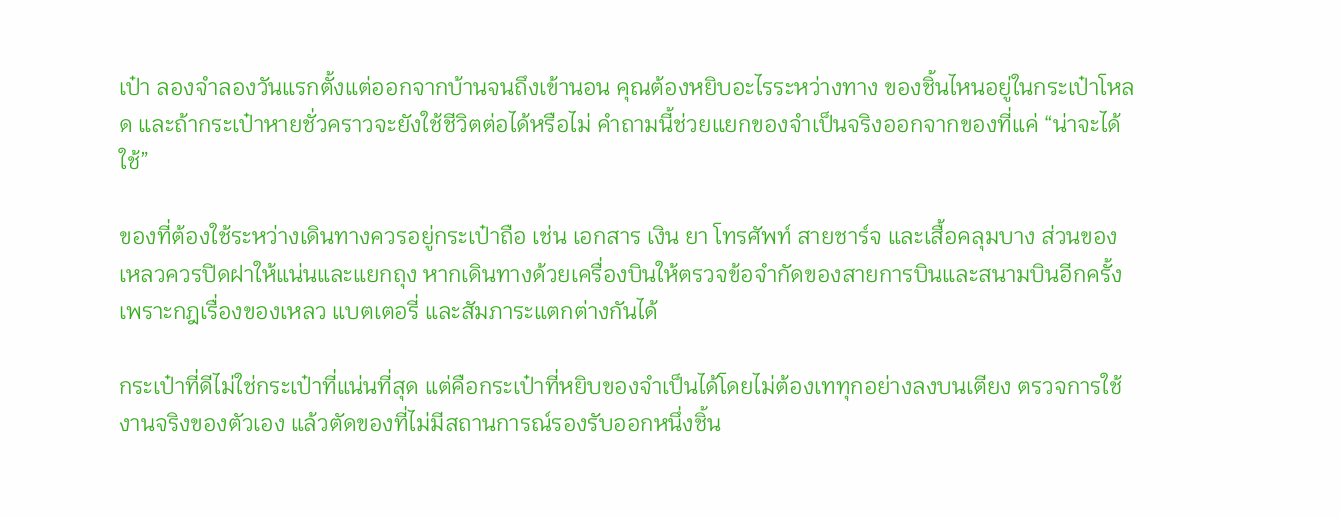เป๋า ลองจำลองวันแรกตั้งแต่ออกจากบ้านจนถึงเข้านอน คุณต้องหยิบอะไรระหว่างทาง ของชิ้นไหนอยู่ในกระเป๋าโหลด และถ้ากระเป๋าหายชั่วคราวจะยังใช้ชีวิตต่อได้หรือไม่ คำถามนี้ช่วยแยกของจำเป็นจริงออกจากของที่แค่ “น่าจะได้ใช้”

ของที่ต้องใช้ระหว่างเดินทางควรอยู่กระเป๋าถือ เช่น เอกสาร เงิน ยา โทรศัพท์ สายชาร์จ และเสื้อคลุมบาง ส่วนของเหลวควรปิดฝาให้แน่นและแยกถุง หากเดินทางด้วยเครื่องบินให้ตรวจข้อจำกัดของสายการบินและสนามบินอีกครั้ง เพราะกฎเรื่องของเหลว แบตเตอรี่ และสัมภาระแตกต่างกันได้

กระเป๋าที่ดีไม่ใช่กระเป๋าที่แน่นที่สุด แต่คือกระเป๋าที่หยิบของจำเป็นได้โดยไม่ต้องเททุกอย่างลงบนเตียง ตรวจการใช้งานจริงของตัวเอง แล้วตัดของที่ไม่มีสถานการณ์รองรับออกหนึ่งชิ้น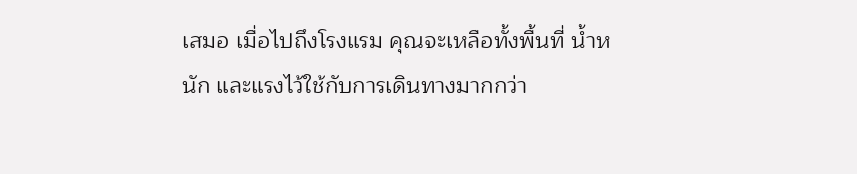เสมอ เมื่อไปถึงโรงแรม คุณจะเหลือทั้งพื้นที่ น้ำหนัก และแรงไว้ใช้กับการเดินทางมากกว่า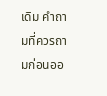เดิม คำถามที่ควรถามก่อนออ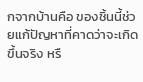กจากบ้านคือ ของชิ้นนี้ช่วยแก้ปัญหาที่คาดว่าจะเกิดขึ้นจริง หรื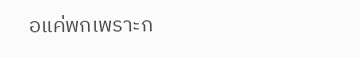อแค่พกเพราะก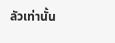ลัวเท่านั้น